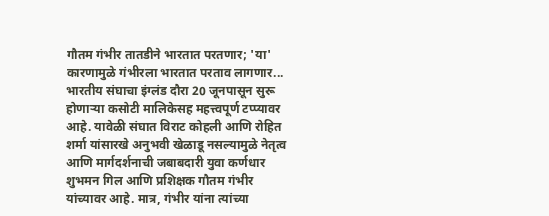गौतम गंभीर तातडीने भारतात परतणार; 'या' कारणामुळे गंभीरला भारतात परताव लागणार...
भारतीय संघाचा इंग्लंड दौरा 20 जूनपासून सुरू होणाऱ्या कसोटी मालिकेसह महत्त्वपूर्ण टप्प्यावर आहे. यावेळी संघात विराट कोहली आणि रोहित शर्मा यांसारखे अनुभवी खेळाडू नसल्यामुळे नेतृत्व आणि मार्गदर्शनाची जबाबदारी युवा कर्णधार शुभमन गिल आणि प्रशिक्षक गौतम गंभीर यांच्यावर आहे. मात्र, गंभीर यांना त्यांच्या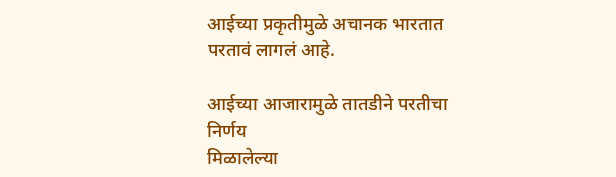आईच्या प्रकृतीमुळे अचानक भारतात परतावं लागलं आहे.

आईच्या आजारामुळे तातडीने परतीचा निर्णय
मिळालेल्या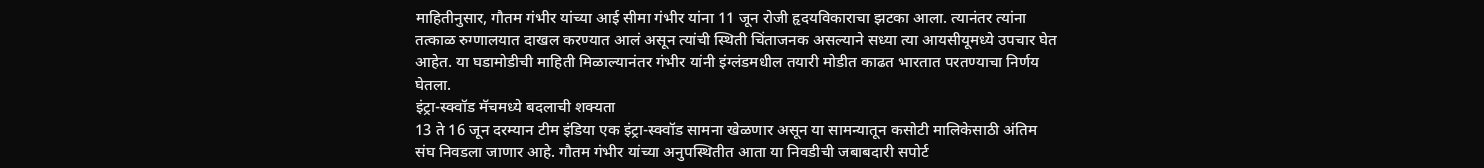माहितीनुसार, गौतम गंभीर यांच्या आई सीमा गंभीर यांना 11 जून रोजी हृदयविकाराचा झटका आला. त्यानंतर त्यांना तत्काळ रुग्णालयात दाखल करण्यात आलं असून त्यांची स्थिती चिंताजनक असल्याने सध्या त्या आयसीयूमध्ये उपचार घेत आहेत. या घडामोडीची माहिती मिळाल्यानंतर गंभीर यांनी इंग्लंडमधील तयारी मोडीत काढत भारतात परतण्याचा निर्णय घेतला.
इंट्रा-स्क्वॉड मॅचमध्ये बदलाची शक्यता
13 ते 16 जून दरम्यान टीम इंडिया एक इंट्रा-स्क्वॉड सामना खेळणार असून या सामन्यातून कसोटी मालिकेसाठी अंतिम संघ निवडला जाणार आहे. गौतम गंभीर यांच्या अनुपस्थितीत आता या निवडीची जबाबदारी सपोर्ट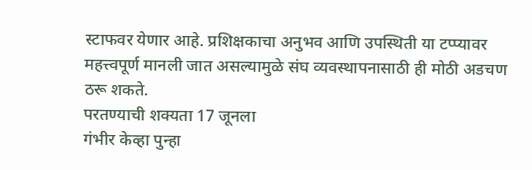स्टाफवर येणार आहे. प्रशिक्षकाचा अनुभव आणि उपस्थिती या टप्प्यावर महत्त्वपूर्ण मानली जात असल्यामुळे संघ व्यवस्थापनासाठी ही मोठी अडचण ठरू शकते.
परतण्याची शक्यता 17 जूनला
गंभीर केव्हा पुन्हा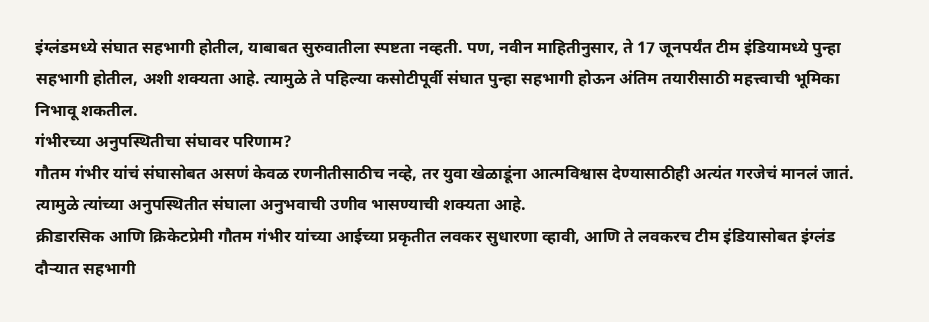इंग्लंडमध्ये संघात सहभागी होतील, याबाबत सुरुवातीला स्पष्टता नव्हती. पण, नवीन माहितीनुसार, ते 17 जूनपर्यंत टीम इंडियामध्ये पुन्हा सहभागी होतील, अशी शक्यता आहे. त्यामुळे ते पहिल्या कसोटीपूर्वी संघात पुन्हा सहभागी होऊन अंतिम तयारीसाठी महत्त्वाची भूमिका निभावू शकतील.
गंभीरच्या अनुपस्थितीचा संघावर परिणाम?
गौतम गंभीर यांचं संघासोबत असणं केवळ रणनीतीसाठीच नव्हे, तर युवा खेळाडूंना आत्मविश्वास देण्यासाठीही अत्यंत गरजेचं मानलं जातं. त्यामुळे त्यांच्या अनुपस्थितीत संघाला अनुभवाची उणीव भासण्याची शक्यता आहे.
क्रीडारसिक आणि क्रिकेटप्रेमी गौतम गंभीर यांच्या आईच्या प्रकृतीत लवकर सुधारणा व्हावी, आणि ते लवकरच टीम इंडियासोबत इंग्लंड दौऱ्यात सहभागी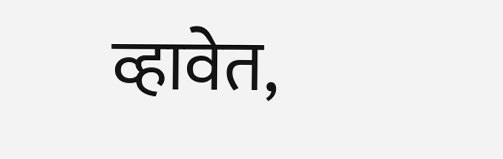व्हावेत,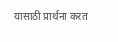यासाठी प्रार्थना करत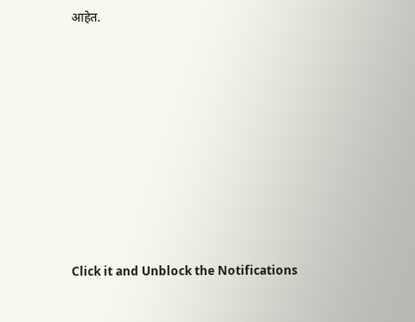आहेत.












Click it and Unblock the Notifications